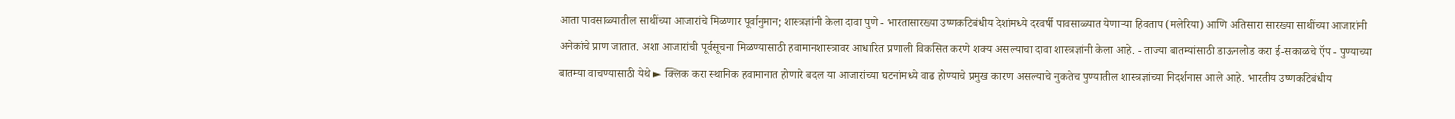आता पावसाळ्यातील साथींच्या आजारांचे मिळणार पूर्वानुमान; शास्त्रज्ञांनी केला दावा पुणे - भारतासारख्या उष्णकटिबंधीय देशांमध्ये दरवर्षी पावसाळ्यात येणाऱ्या हिवताप (मलेरिया) आणि अतिसारा सारख्या साथींच्या आजारांनी अनेकांचे प्राण जातात. अशा आजारांची पूर्वसूचना मिळण्यासाठी हवामानशास्त्रावर आधारित प्रणाली विकसित करणे शक्‍य असल्याचा दावा शास्त्रज्ञांनी केला आहे. - ताज्या बातम्यांसाठी डाऊनलोड करा ई-सकाळचे ऍप - पुण्याच्या बातम्या वाचण्यासाठी येथे ► क्लिक करा स्थानिक हवामानात होणारे बदल या आजारांच्या घटनांमध्ये वाढ होण्याचे प्रमुख कारण असल्याचे नुकतेच पुण्यातील शास्त्रज्ञांच्या निदर्शनास आले आहे. भारतीय उष्णकटिबंधीय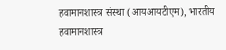हवामानशास्त्र संस्था (आयआयटीएम), भारतीय हवामानशास्त्र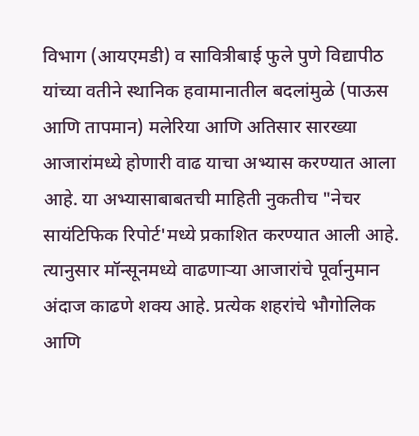विभाग (आयएमडी) व सावित्रीबाई फुले पुणे विद्यापीठ यांच्या वतीने स्थानिक हवामानातील बदलांमुळे (पाऊस आणि तापमान) मलेरिया आणि अतिसार सारख्या आजारांमध्ये होणारी वाढ याचा अभ्यास करण्यात आला आहे. या अभ्यासाबाबतची माहिती नुकतीच "नेचर सायंटिफिक रिपोर्ट'मध्ये प्रकाशित करण्यात आली आहे. त्यानुसार मॉन्सूनमध्ये वाढणाऱ्या आजारांचे पूर्वानुमान अंदाज काढणे शक्‍य आहे. प्रत्येक शहरांचे भौगोलिक आणि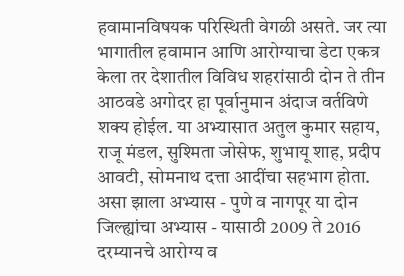हवामानविषयक परिस्थिती वेगळी असते. जर त्या भागातील हवामान आणि आरोग्याचा डेटा एकत्र केला तर देशातील विविध शहरांसाठी दोन ते तीन आठवडे अगोदर हा पूर्वानुमान अंदाज वर्तविणे शक्‍य होईल. या अभ्यासात अतुल कुमार सहाय, राजू मंडल, सुश्‍मिता जोसेफ, शुभायू शाह, प्रदीप आवटी, सोमनाथ दत्ता आदींचा सहभाग होता. असा झाला अभ्यास - पुणे व नागपूर या दोन जिल्ह्यांचा अभ्यास - यासाठी 2009 ते 2016 दरम्यानचे आरोग्य व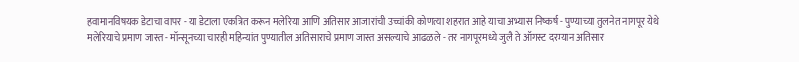हवामानविषयक डेटाचा वापर - या डेटाला एकत्रित करून मलेरिया आणि अतिसार आजारांची उच्चांकी कोणत्या शहरात आहे याचा अभ्यास निष्कर्ष - पुण्याच्या तुलनेत नागपूर येथे मलेरियाचे प्रमाण जास्त - मॉन्सूनच्या चारही महिन्यांत पुण्यातील अतिसाराचे प्रमाण जास्त असल्याचे आढळले - तर नागपूरमध्ये जुलै ते ऑगस्ट दरम्यान अतिसार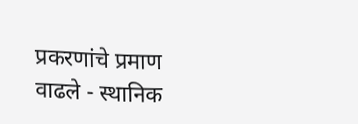प्रकरणांचे प्रमाण वाढले - स्थानिक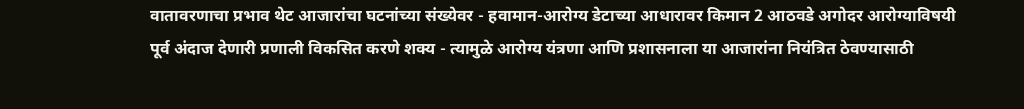वातावरणाचा प्रभाव थेट आजारांचा घटनांच्या संख्येवर - हवामान-आरोग्य डेटाच्या आधारावर किमान 2 आठवडे अगोदर आरोग्याविषयी पूर्व अंदाज देणारी प्रणाली विकसित करणे शक्‍य - त्यामुळे आरोग्य यंत्रणा आणि प्रशासनाला या आजारांना नियंत्रित ठेवण्यासाठी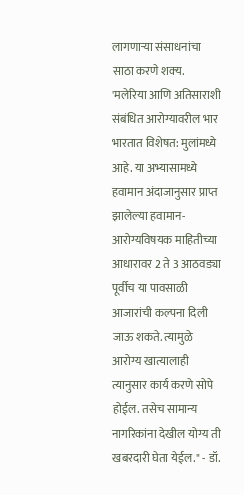लागणाऱ्या संसाधनांचा साठा करणे शक्‍य. 'मलेरिया आणि अतिसाराशी संबंधित आरोग्यावरील भार भारतात विशेषत: मुलांमध्ये आहे. या अभ्यासामध्ये हवामान अंदाजानुसार प्राप्त झालेल्या हवामान-आरोग्यविषयक माहितीच्या आधारावर 2 ते 3 आठवड्या पूर्वीच या पावसाळी आजारांची कल्पना दिली जाऊ शकते. त्यामुळे आरोग्य खात्यालाही त्यानुसार कार्य करणे सोपे होईल. तसेच सामान्य नागरिकांना देखील योग्य ती खबरदारी घेता येईल." - डॉ.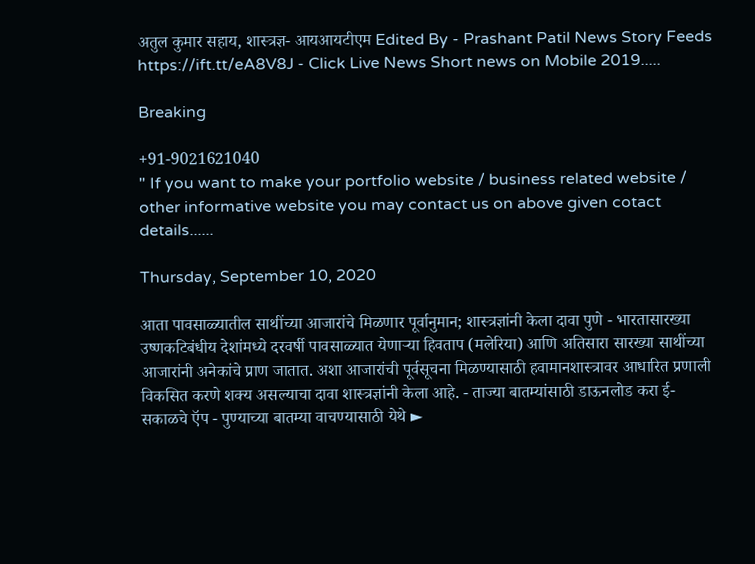अतुल कुमार सहाय, शास्त्रज्ञ- आयआयटीएम Edited By - Prashant Patil News Story Feeds https://ift.tt/eA8V8J - Click Live News Short news on Mobile 2019.....

Breaking

+91-9021621040
" If you want to make your portfolio website / business related website / other informative website you may contact us on above given cotact details......

Thursday, September 10, 2020

आता पावसाळ्यातील साथींच्या आजारांचे मिळणार पूर्वानुमान; शास्त्रज्ञांनी केला दावा पुणे - भारतासारख्या उष्णकटिबंधीय देशांमध्ये दरवर्षी पावसाळ्यात येणाऱ्या हिवताप (मलेरिया) आणि अतिसारा सारख्या साथींच्या आजारांनी अनेकांचे प्राण जातात. अशा आजारांची पूर्वसूचना मिळण्यासाठी हवामानशास्त्रावर आधारित प्रणाली विकसित करणे शक्‍य असल्याचा दावा शास्त्रज्ञांनी केला आहे. - ताज्या बातम्यांसाठी डाऊनलोड करा ई-सकाळचे ऍप - पुण्याच्या बातम्या वाचण्यासाठी येथे ►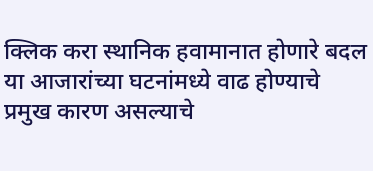क्लिक करा स्थानिक हवामानात होणारे बदल या आजारांच्या घटनांमध्ये वाढ होण्याचे प्रमुख कारण असल्याचे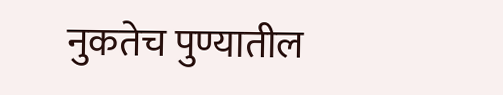नुकतेच पुण्यातील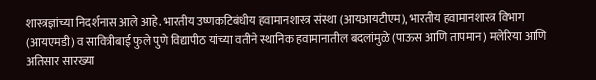शास्त्रज्ञांच्या निदर्शनास आले आहे. भारतीय उष्णकटिबंधीय हवामानशास्त्र संस्था (आयआयटीएम), भारतीय हवामानशास्त्र विभाग (आयएमडी) व सावित्रीबाई फुले पुणे विद्यापीठ यांच्या वतीने स्थानिक हवामानातील बदलांमुळे (पाऊस आणि तापमान) मलेरिया आणि अतिसार सारख्या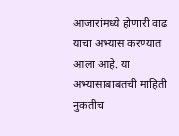आजारांमध्ये होणारी वाढ याचा अभ्यास करण्यात आला आहे. या अभ्यासाबाबतची माहिती नुकतीच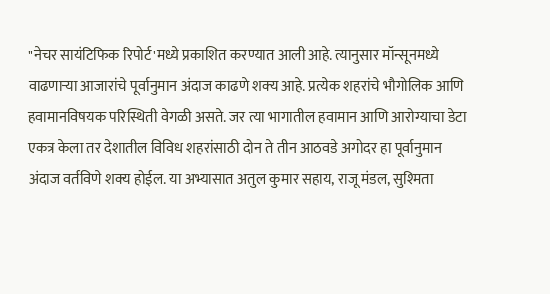"नेचर सायंटिफिक रिपोर्ट'मध्ये प्रकाशित करण्यात आली आहे. त्यानुसार मॉन्सूनमध्ये वाढणाऱ्या आजारांचे पूर्वानुमान अंदाज काढणे शक्‍य आहे. प्रत्येक शहरांचे भौगोलिक आणि हवामानविषयक परिस्थिती वेगळी असते. जर त्या भागातील हवामान आणि आरोग्याचा डेटा एकत्र केला तर देशातील विविध शहरांसाठी दोन ते तीन आठवडे अगोदर हा पूर्वानुमान अंदाज वर्तविणे शक्‍य होईल. या अभ्यासात अतुल कुमार सहाय, राजू मंडल, सुश्‍मिता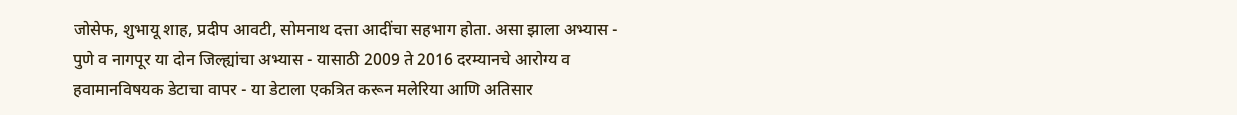जोसेफ, शुभायू शाह, प्रदीप आवटी, सोमनाथ दत्ता आदींचा सहभाग होता. असा झाला अभ्यास - पुणे व नागपूर या दोन जिल्ह्यांचा अभ्यास - यासाठी 2009 ते 2016 दरम्यानचे आरोग्य व हवामानविषयक डेटाचा वापर - या डेटाला एकत्रित करून मलेरिया आणि अतिसार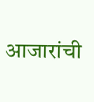आजारांची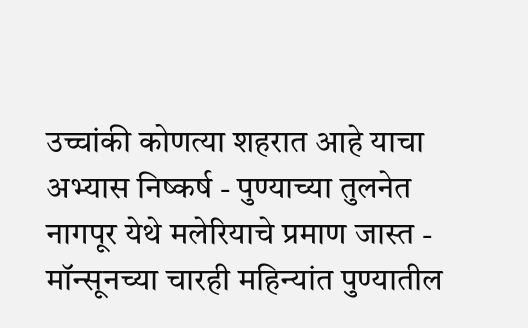उच्चांकी कोणत्या शहरात आहे याचा अभ्यास निष्कर्ष - पुण्याच्या तुलनेत नागपूर येथे मलेरियाचे प्रमाण जास्त - मॉन्सूनच्या चारही महिन्यांत पुण्यातील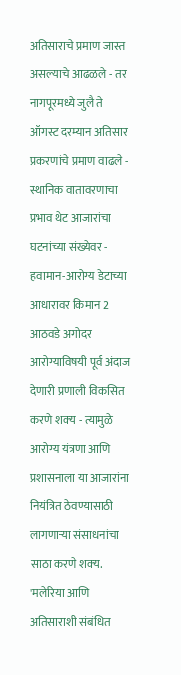अतिसाराचे प्रमाण जास्त असल्याचे आढळले - तर नागपूरमध्ये जुलै ते ऑगस्ट दरम्यान अतिसार प्रकरणांचे प्रमाण वाढले - स्थानिक वातावरणाचा प्रभाव थेट आजारांचा घटनांच्या संख्येवर - हवामान-आरोग्य डेटाच्या आधारावर किमान 2 आठवडे अगोदर आरोग्याविषयी पूर्व अंदाज देणारी प्रणाली विकसित करणे शक्‍य - त्यामुळे आरोग्य यंत्रणा आणि प्रशासनाला या आजारांना नियंत्रित ठेवण्यासाठी लागणाऱ्या संसाधनांचा साठा करणे शक्‍य. 'मलेरिया आणि अतिसाराशी संबंधित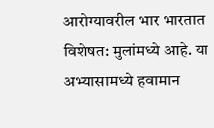आरोग्यावरील भार भारतात विशेषत: मुलांमध्ये आहे. या अभ्यासामध्ये हवामान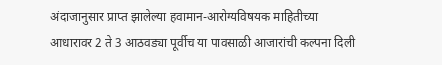अंदाजानुसार प्राप्त झालेल्या हवामान-आरोग्यविषयक माहितीच्या आधारावर 2 ते 3 आठवड्या पूर्वीच या पावसाळी आजारांची कल्पना दिली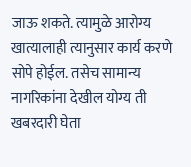जाऊ शकते. त्यामुळे आरोग्य खात्यालाही त्यानुसार कार्य करणे सोपे होईल. तसेच सामान्य नागरिकांना देखील योग्य ती खबरदारी घेता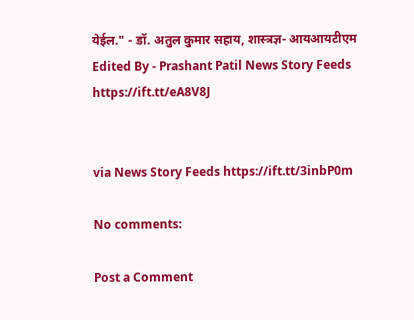येईल." - डॉ. अतुल कुमार सहाय, शास्त्रज्ञ- आयआयटीएम Edited By - Prashant Patil News Story Feeds https://ift.tt/eA8V8J


via News Story Feeds https://ift.tt/3inbP0m

No comments:

Post a Comment